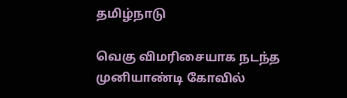தமிழ்நாடு

வெகு விமரிசையாக நடந்த முனியாண்டி கோவில்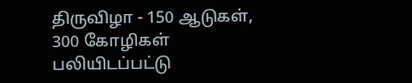திருவிழா - 150 ஆடுகள், 300 கோழிகள் பலியிடப்பட்டு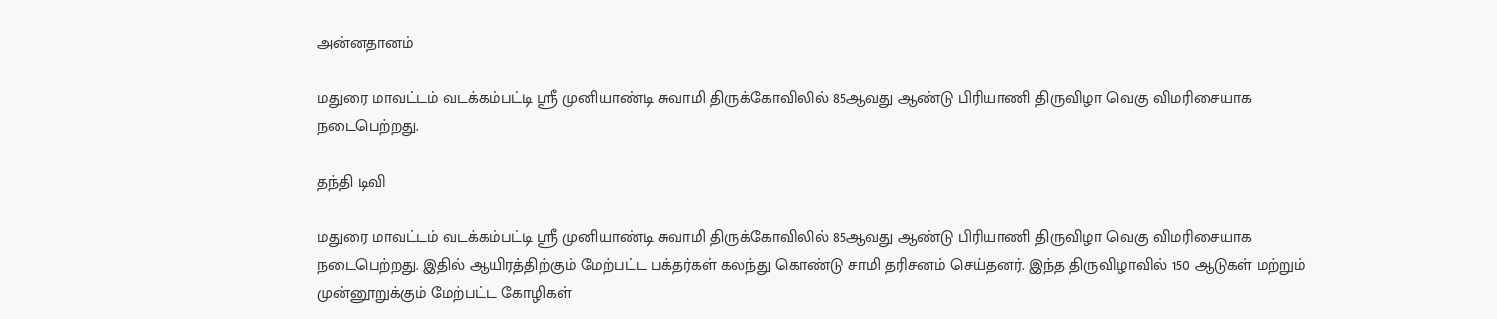அன்னதானம்

மதுரை மாவட்டம் வடக்கம்பட்டி ஸ்ரீ முனியாண்டி சுவாமி திருக்கோவிலில் 85ஆவது ஆண்டு பிரியாணி திருவிழா வெகு விமரிசையாக நடைபெற்றது.

தந்தி டிவி

மதுரை மாவட்டம் வடக்கம்பட்டி ஸ்ரீ முனியாண்டி சுவாமி திருக்கோவிலில் 85ஆவது ஆண்டு பிரியாணி திருவிழா வெகு விமரிசையாக நடைபெற்றது. இதில் ஆயிரத்திற்கும் மேற்பட்ட பக்தர்கள் கலந்து கொண்டு சாமி தரிசனம் செய்தனர். இந்த திருவிழாவில் 150 ஆடுகள் மற்றும் முன்னூறுக்கும் மேற்பட்ட கோழிகள்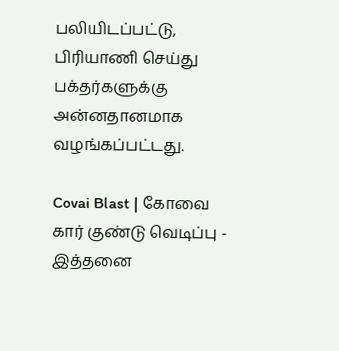பலியிடப்பட்டு, பிரியாணி செய்து பக்தர்களுக்கு அன்னதானமாக வழங்கப்பட்டது.

Covai Blast | கோவை கார் குண்டு வெடிப்பு - இத்தனை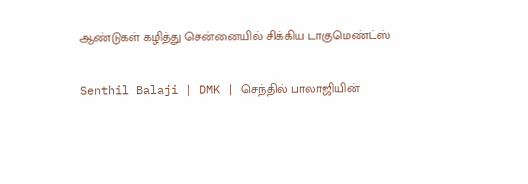ஆண்டுகள் கழித்து சென்னையில் சிக்கிய டாகுமெண்ட்ஸ்

Senthil Balaji | DMK | செந்தில் பாலாஜியின்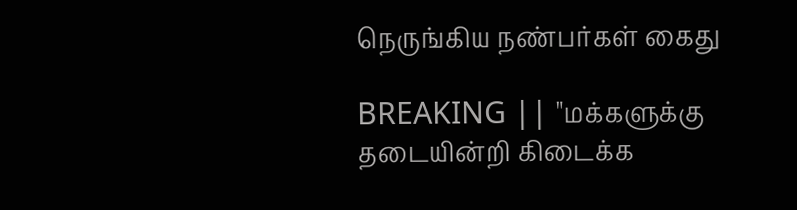நெருங்கிய நண்பர்கள் கைது

BREAKING || "மக்களுக்கு தடையின்றி கிடைக்க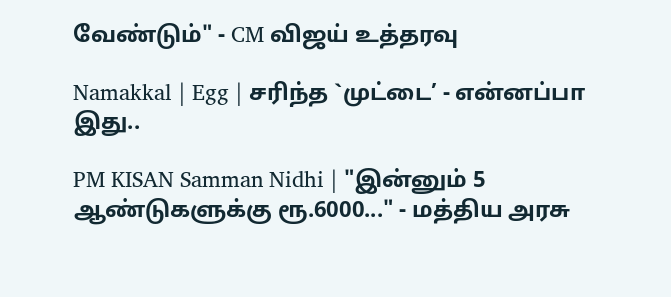வேண்டும்" - CM விஜய் உத்தரவு

Namakkal | Egg | சரிந்த `முட்டை’ - என்னப்பா இது..

PM KISAN Samman Nidhi | "இன்னும் 5 ஆண்டுகளுக்கு ரூ.6000..." - மத்திய அரசு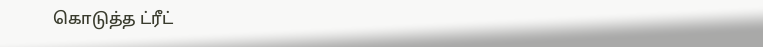கொடுத்த ட்ரீட்